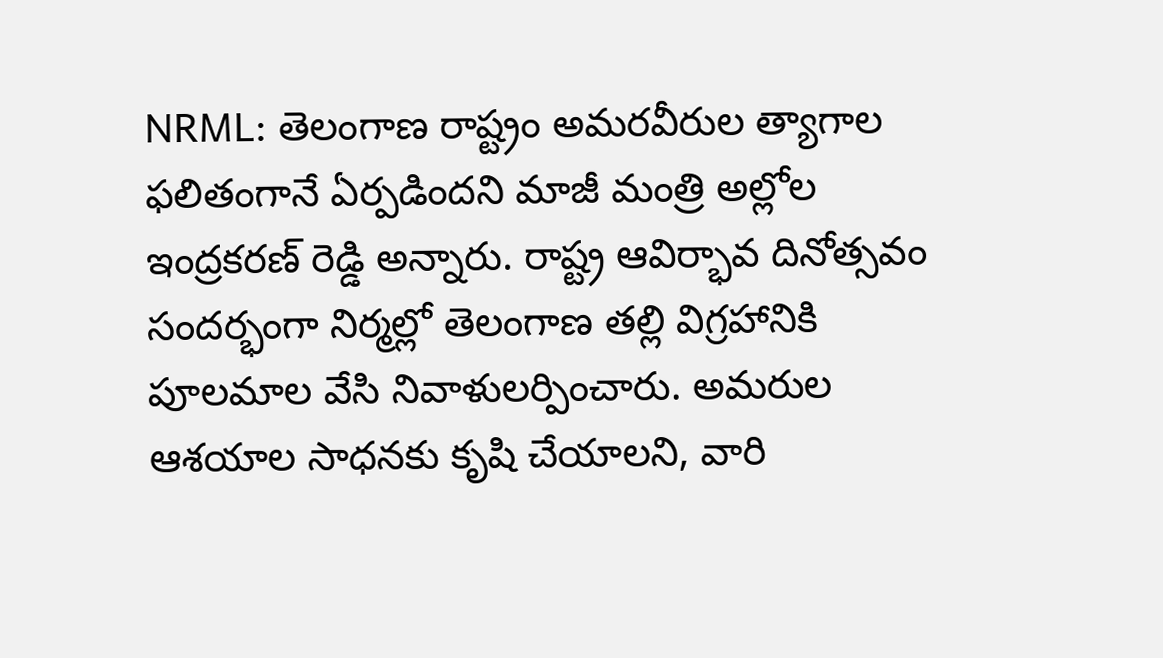NRML: తెలంగాణ రాష్ట్రం అమరవీరుల త్యాగాల ఫలితంగానే ఏర్పడిందని మాజీ మంత్రి అల్లోల ఇంద్రకరణ్ రెడ్డి అన్నారు. రాష్ట్ర ఆవిర్భావ దినోత్సవం సందర్భంగా నిర్మల్లో తెలంగాణ తల్లి విగ్రహానికి పూలమాల వేసి నివాళులర్పించారు. అమరుల ఆశయాల సాధనకు కృషి చేయాలని, వారి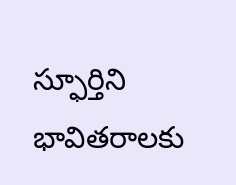స్ఫూర్తిని భావితరాలకు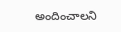అందించాలని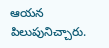ఆయన పిలుపునిచ్చారు.